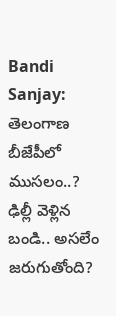Bandi Sanjay: తెలంగాణ బీజేపీలో ముసలం..? ఢిల్లీ వెళ్లిన బండి.. అసలేం జరుగుతోంది?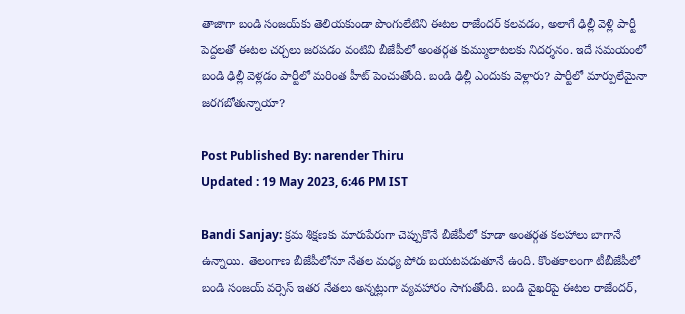తాజాగా బండి సంజయ్‌కు తెలియకుండా పొంగులేటిని ఈటల రాజేందర్ కలవడం, అలాగే ఢిల్లీ వెళ్లి పార్టీ పెద్దలతో ఈటల చర్చలు జరపడం వంటివి బీజేపీలో అంతర్గత కుమ్ములాటలకు నిదర్శనం. ఇదే సమయంలో బండి ఢిల్లీ వెళ్లడం పార్టీలో మరింత హీట్ పెంచుతోంది. బండి ఢిల్లీ ఎందుకు వెళ్లారు? పార్టీలో మార్పులేమైనా జరగబోతున్నాయా?

Post Published By: narender Thiru
Updated : 19 May 2023, 6:46 PM IST

Bandi Sanjay: క్రమ శిక్షణకు మారుపేరుగా చెప్పుకొనే బీజేపీలో కూడా అంతర్గత కలహాలు బాగానే ఉన్నాయి. తెలంగాణ బీజేపీలోనూ నేతల మధ్య పోరు బయటపడుతూనే ఉంది. కొంతకాలంగా టీబీజేపీలో బండి సంజయ్ వర్సెస్ ఇతర నేతలు అన్నట్లుగా వ్యవహారం సాగుతోంది. బండి వైఖరిపై ఈటల రాజేందర్,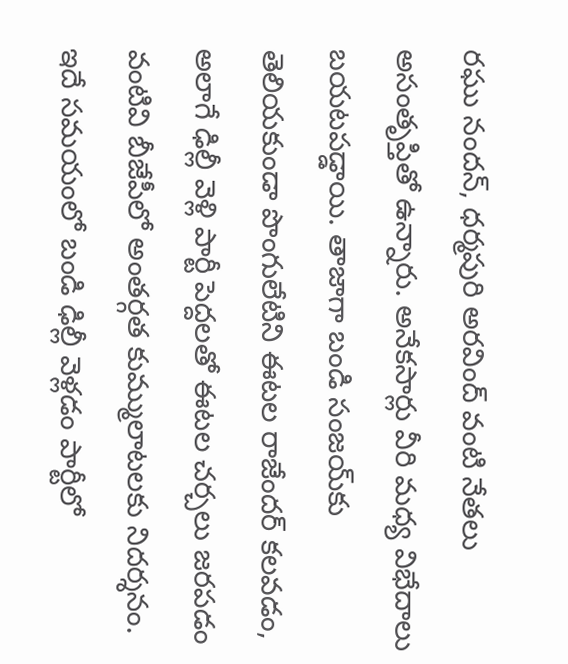రఘు నందన్, ధర్మపురి అరవింద్ వంటి నేతలు అసంతృప్తితో ఉన్నారు. అనేకసార్లు వీరి మధ్య విభేదాలు బయటపడ్డాయి. తాజాగా బండి సంజయ్‌కు తెలియకుండా పొంగులేటిని ఈటల రాజేందర్ కలవడం, అలాగే ఢిల్లీ వెళ్లి పార్టీ పెద్దలతో ఈటల చర్చలు జరపడం వంటివి బీజేపీలో అంతర్గత కుమ్ములాటలకు నిదర్శనం. ఇదే సమయంలో బండి ఢిల్లీ వెళ్లడం పార్టీలో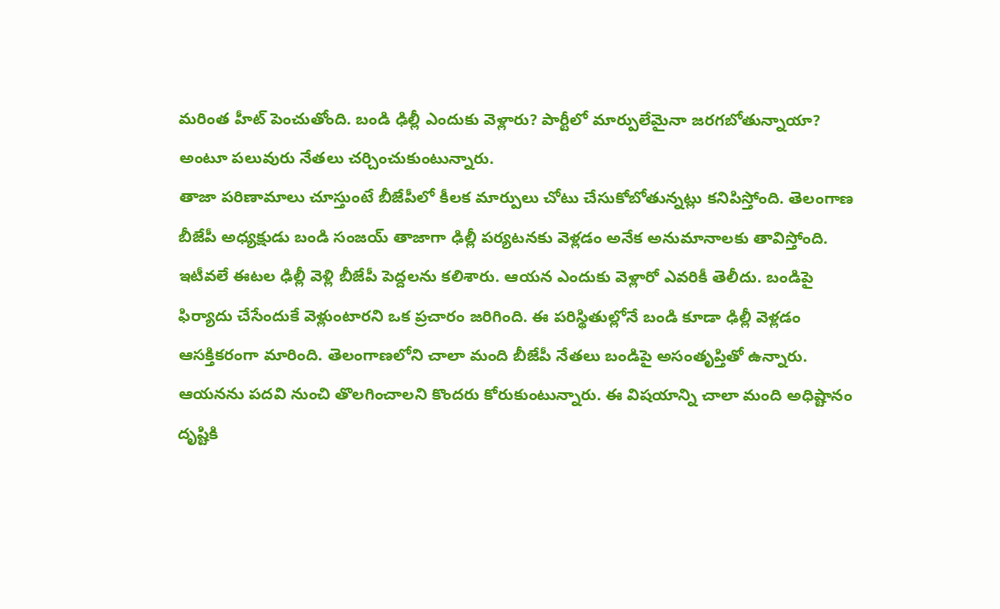మరింత హీట్ పెంచుతోంది. బండి ఢిల్లీ ఎందుకు వెళ్లారు? పార్టీలో మార్పులేమైనా జరగబోతున్నాయా? అంటూ పలువురు నేతలు చర్చించుకుంటున్నారు.
తాజా పరిణామాలు చూస్తుంటే బీజేపీలో కీలక మార్పులు చోటు చేసుకోబోతున్నట్లు కనిపిస్తోంది. తెలంగాణ బీజేపీ అధ్యక్షుడు బండి సంజయ్ తాజాగా ఢిల్లీ పర్యటనకు వెళ్లడం అనేక అనుమానాలకు తావిస్తోంది. ఇటీవలే ఈటల ఢిల్లీ వెళ్లి బీజేపీ పెద్దలను కలిశారు. ఆయన ఎందుకు వెళ్లారో ఎవరికీ తెలీదు. బండిపై ఫిర్యాదు చేసేందుకే వెళ్లుంటారని ఒక ప్రచారం జరిగింది. ఈ పరిస్థితుల్లోనే బండి కూడా ఢిల్లీ వెళ్లడం ఆసక్తికరంగా మారింది. తెలంగాణలోని చాలా మంది బీజేపీ నేతలు బండిపై అసంతృప్తితో ఉన్నారు. ఆయనను పదవి నుంచి తొలగించాలని కొందరు కోరుకుంటున్నారు. ఈ విషయాన్ని చాలా మంది అధిష్టానం దృష్టికి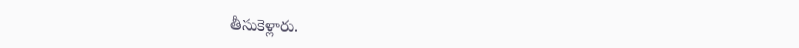తీసుకెళ్లారు.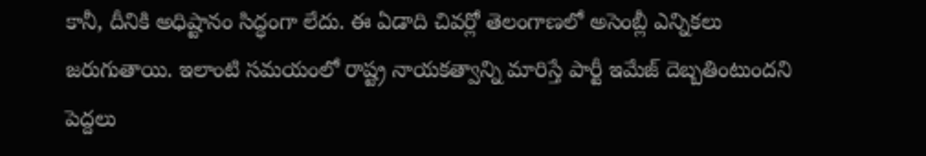కానీ, దీనికి అధిష్టానం సిద్ధంగా లేదు. ఈ ఏడాది చివర్లో తెలంగాణలో అసెంబ్లీ ఎన్నికలు జరుగుతాయి. ఇలాంటి సమయంలో రాష్ట్ర నాయకత్వాన్ని మారిస్తే పార్టీ ఇమేజ్ దెబ్బతింటుందని పెద్దలు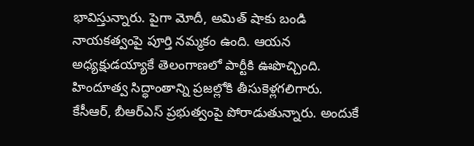భావిస్తున్నారు. పైగా మోదీ, అమిత్ షాకు బండి నాయకత్వంపై పూర్తి నమ్మకం ఉంది. ఆయన అధ్యక్షుడయ్యాకే తెలంగాణలో పార్టీకి ఊపొచ్చింది. హిందూత్వ సిద్ధాంతాన్ని ప్రజల్లోకి తీసుకెళ్లగలిగారు. కేసీఆర్, బీఆర్ఎస్ ప్రభుత్వంపై పోరాడుతున్నారు. అందుకే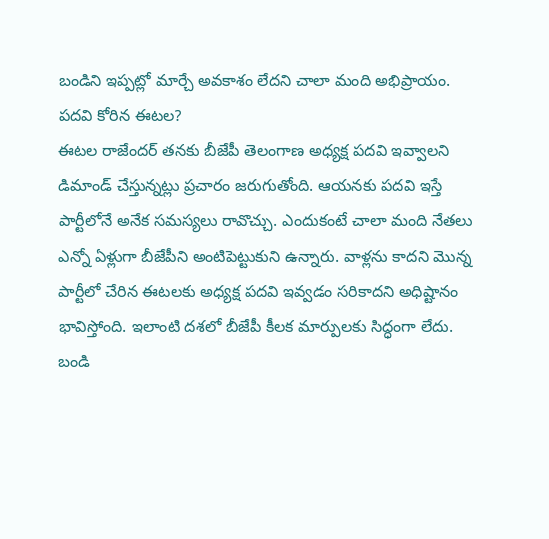బండిని ఇప్పట్లో మార్చే అవకాశం లేదని చాలా మంది అభిప్రాయం.
పదవి కోరిన ఈటల?
ఈటల రాజేందర్ తనకు బీజేపీ తెలంగాణ అధ్యక్ష పదవి ఇవ్వాలని డిమాండ్ చేస్తున్నట్లు ప్రచారం జరుగుతోంది. ఆయనకు పదవి ఇస్తే పార్టీలోనే అనేక సమస్యలు రావొచ్చు. ఎందుకంటే చాలా మంది నేతలు ఎన్నో ఏళ్లుగా బీజేపీని అంటిపెట్టుకుని ఉన్నారు. వాళ్లను కాదని మొన్న పార్టీలో చేరిన ఈటలకు అధ్యక్ష పదవి ఇవ్వడం సరికాదని అధిష్టానం భావిస్తోంది. ఇలాంటి దశలో బీజేపీ కీలక మార్పులకు సిద్ధంగా లేదు. బండి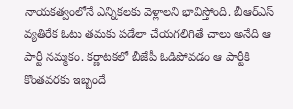నాయకత్వంలోనే ఎన్నికలకు వెళ్లాలని భావిస్తోంది. బీఆర్ఎస్ వ్యతిరేక ఓటు తమకు పడేలా చేయగలిగితే చాలు అనేది ఆ పార్టీ నమ్మకం. కర్ణాటకలో బీజేపీ ఓడిపోవడం ఆ పార్టీకి కొంతవరకు ఇబ్బందే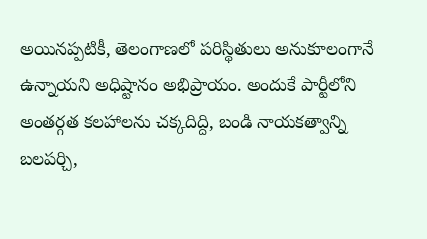అయినప్పటికీ, తెలంగాణలో పరిస్థితులు అనుకూలంగానే ఉన్నాయని అధిష్టానం అభిప్రాయం. అందుకే పార్టీలోని అంతర్గత కలహాలను చక్కదిద్ది, బండి నాయకత్వాన్ని బలపర్చి,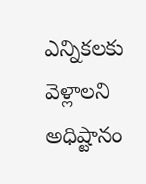ఎన్నికలకు వెళ్లాలని అధిష్టానం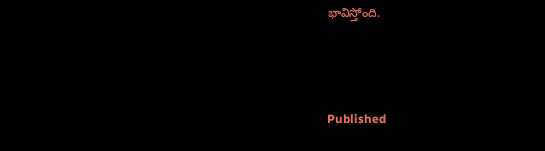భావిస్తోంది.



Published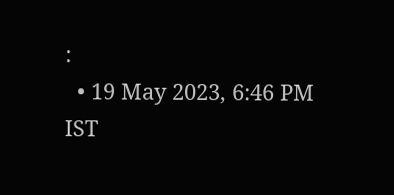:
  • 19 May 2023, 6:46 PM IST